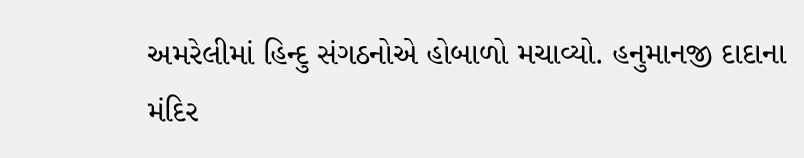અમરેલીમાં હિન્દુ સંગઠનોએ હોબાળો મચાવ્યો. હનુમાનજી દાદાના મંદિર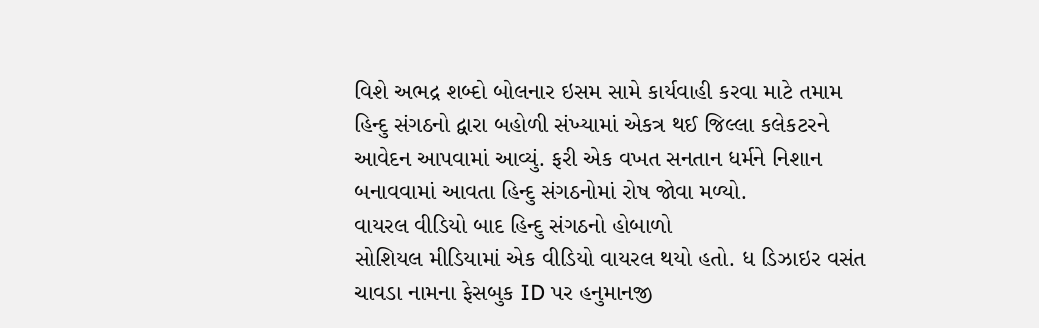વિશે અભદ્ર શબ્દો બોલનાર ઇસમ સામે કાર્યવાહી કરવા માટે તમામ હિન્દુ સંગઠનો દ્વારા બહોળી સંખ્યામાં એકત્ર થઈ જિલ્લા કલેકટરને આવેદન આપવામાં આવ્યું. ફરી એક વખત સનતાન ધર્મને નિશાન બનાવવામાં આવતા હિન્દુ સંગઠનોમાં રોષ જોવા મળ્યો.
વાયરલ વીડિયો બાદ હિન્દુ સંગઠનો હોબાળો
સોશિયલ મીડિયામાં એક વીડિયો વાયરલ થયો હતો. ધ ડિઝાઇર વસંત ચાવડા નામના ફેસબુક ID પર હનુમાનજી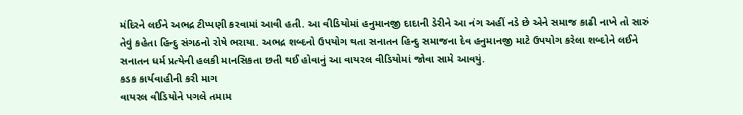મંદિરને લઈને અભદ્ર ટીપ્પણી કરવામાં આવી હતી. આ વીડિયોમાં હનુમાનજી દાદાની ડેરીને આ નંગ અહીં નડે છે એને સમાજ કાઢી નાખે તો સારું તેવું કહેતા હિન્દુ સંગઠનો રોષે ભરાયા. અભદ્ર શબ્દનો ઉપયોગ થતા સનાતન હિન્દુ સમાજના દેવ હનુમાનજી માટે ઉપયોગ કરેલા શબ્દોને લઈને સનાતન ધર્મ પ્રત્યેની હલકી માનસિકતા છતી થઈ હોવાનું આ વાયરલ વીડિયોમાં જોવા સામે આવયું.
કડક કાર્યવાહીની કરી માગ
વાયરલ વીડિયોને પગલે તમામ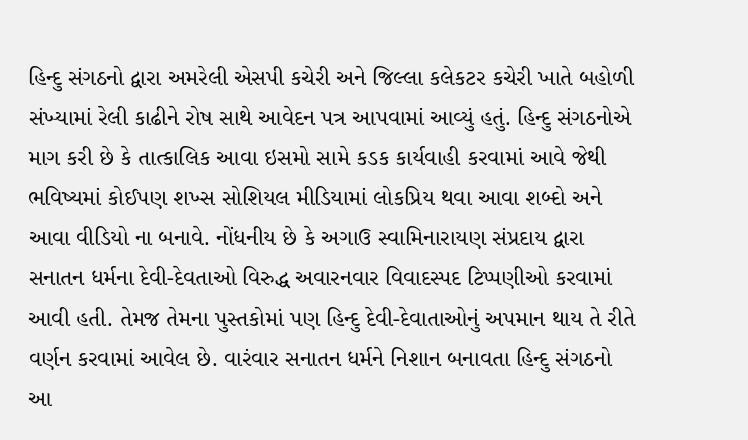હિન્દુ સંગઠનો દ્વારા અમરેલી એસપી કચેરી અને જિલ્લા કલેકટર કચેરી ખાતે બહોળી સંખ્યામાં રેલી કાઢીને રોષ સાથે આવેદન પત્ર આપવામાં આવ્યું હતું. હિન્દુ સંગઠનોએ માગ કરી છે કે તાત્કાલિક આવા ઇસમો સામે કડક કાર્યવાહી કરવામાં આવે જેથી ભવિષ્યમાં કોઈપણ શખ્સ સોશિયલ મીડિયામાં લોકપ્રિય થવા આવા શબ્દો અને આવા વીડિયો ના બનાવે. નોંધનીય છે કે અગાઉ સ્વામિનારાયણ સંપ્રદાય દ્વારા સનાતન ધર્મના દેવી-દેવતાઓ વિરુદ્ધ અવારનવાર વિવાદસ્પદ ટિપ્પણીઓ કરવામાં આવી હતી. તેમજ તેમના પુસ્તકોમાં પણ હિન્દુ દેવી-દેવાતાઓનું અપમાન થાય તે રીતે વર્ણન કરવામાં આવેલ છે. વારંવાર સનાતન ધર્મને નિશાન બનાવતા હિન્દુ સંગઠનો આ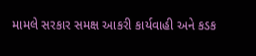મામલે સરકાર સમક્ષ આકરી કાર્યવાહી અને કડક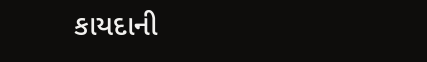કાયદાની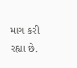માગ કરી રહ્યા છે.